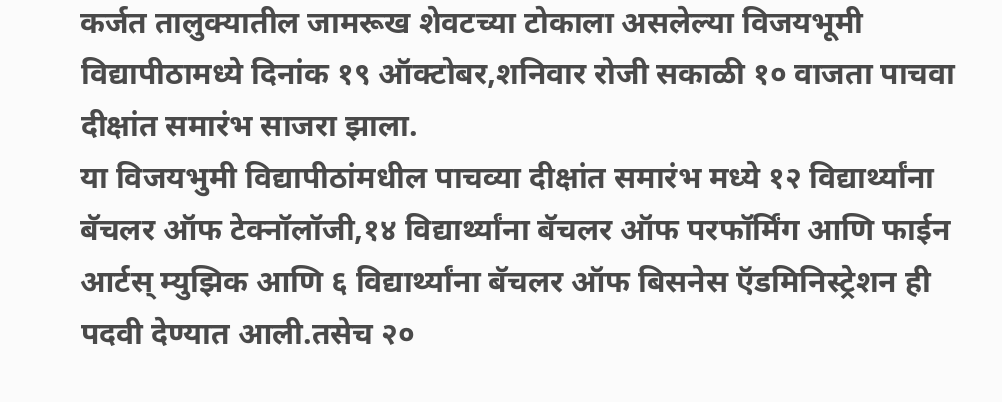कर्जत तालुक्यातील जामरूख शेवटच्या टोकाला असलेल्या विजयभूमी विद्यापीठामध्ये दिनांक १९ ऑक्टोबर,शनिवार रोजी सकाळी १० वाजता पाचवा दीक्षांत समारंभ साजरा झाला.
या विजयभुमी विद्यापीठांमधील पाचव्या दीक्षांत समारंभ मध्ये १२ विद्यार्थ्यांना बॅचलर ऑफ टेक्नॉलॉजी,१४ विद्यार्थ्यांना बॅचलर ऑफ परफॉर्मिंग आणि फाईन आर्टस् म्युझिक आणि ६ विद्यार्थ्यांना बॅचलर ऑफ बिसनेस ऍडमिनिस्ट्रेशन ही पदवी देण्यात आली.तसेच २०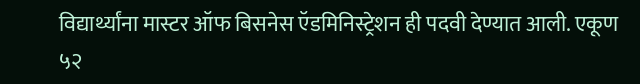विद्यार्थ्यांना मास्टर ऑफ बिसनेस ऍडमिनिस्ट्रेशन ही पदवी देण्यात आली. एकूण ५२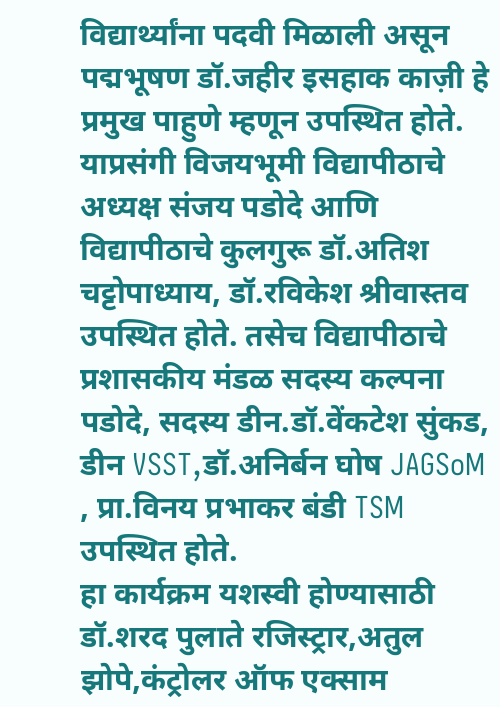विद्यार्थ्यांना पदवी मिळाली असून पद्मभूषण डॉ.जहीर इसहाक काज़ी हे प्रमुख पाहुणे म्हणून उपस्थित होते.
याप्रसंगी विजयभूमी विद्यापीठाचे अध्यक्ष संजय पडोदे आणि विद्यापीठाचे कुलगुरू डॉ.अतिश चट्टोपाध्याय, डॉ.रविकेश श्रीवास्तव उपस्थित होते. तसेच विद्यापीठाचे प्रशासकीय मंडळ सदस्य कल्पना पडोदे, सदस्य डीन.डॉ.वेंकटेश सुंकड, डीन VSST,डॉ.अनिर्बन घोष JAGSoM , प्रा.विनय प्रभाकर बंडी TSM उपस्थित होते.
हा कार्यक्रम यशस्वी होण्यासाठी डॉ.शरद पुलाते रजिस्ट्रार,अतुल झोपे,कंट्रोलर ऑफ एक्साम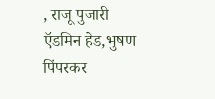, राजू पुजारी ऍडमिन हेड,भुषण पिंपरकर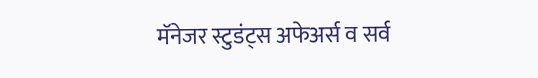मॅनेजर स्टुडंट्स अफेअर्स व सर्व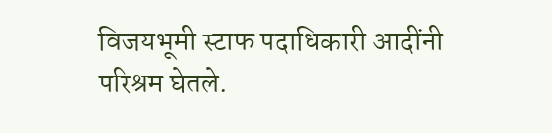विजयभूमी स्टाफ पदाधिकारी आदींनी परिश्रम घेतले.